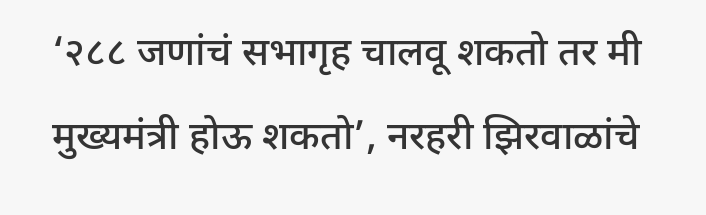‘२८८ जणांचं सभागृह चालवू शकतो तर मी मुख्यमंत्री होऊ शकतो’, नरहरी झिरवाळांचे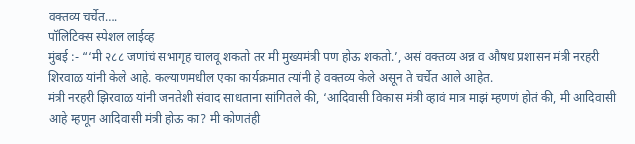वक्तव्य चर्चेत….
पॉलिटिक्स स्पेशल लाईव्ह
मुंबई :- “‘मी २८८ जणांचं सभागृह चालवू शकतो तर मी मुख्यमंत्री पण होऊ शकतो.’, असं वक्तव्य अन्न व औषध प्रशासन मंत्री नरहरी शिरवाळ यांनी केले आहे. कल्याणमधील एका कार्यक्रमात त्यांनी हे वक्तव्य केले असून ते चर्चेत आले आहेत.
मंत्री नरहरी झिरवाळ यांनी जनतेशी संवाद साधताना सांगितले की, ‘आदिवासी विकास मंत्री व्हावं मात्र माझं म्हणणं होतं की, मी आदिवासी आहे म्हणून आदिवासी मंत्री होऊ का? मी कोणतंही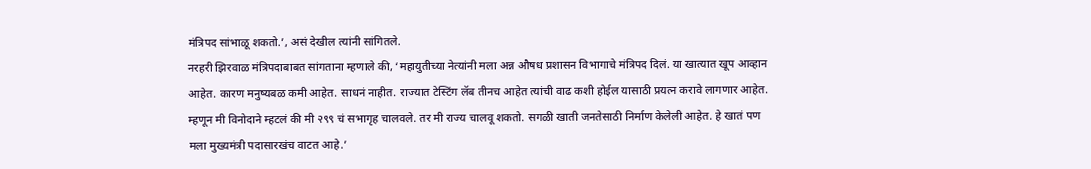मंत्रिपद सांभाळू शकतो.’, असं देखील त्यांनी सांगितले.
नरहरी झिरवाळ मंत्रिपदाबाबत सांगताना म्हणाले की, ‘महायुतीच्या नेत्यांनी मला अन्न औषध प्रशासन विभागाचे मंत्रिपद दिलं. या खात्यात खूप आव्हान आहेत. कारण मनुष्यबळ कमी आहेत. साधनं नाहीत. राज्यात टेस्टिंग लॅब तीनच आहेत त्यांची वाढ कशी होईल यासाठी प्रयत्न करावे लागणार आहेत. म्हणून मी विनोदाने म्हटलं की मी २९९ चं सभागृह चालवले. तर मी राज्य चालवू शकतो. सगळी खाती जनतेसाठी निर्माण केलेली आहेत. हे खातं पण मला मुख्यमंत्री पदासारखंच वाटत आहे.’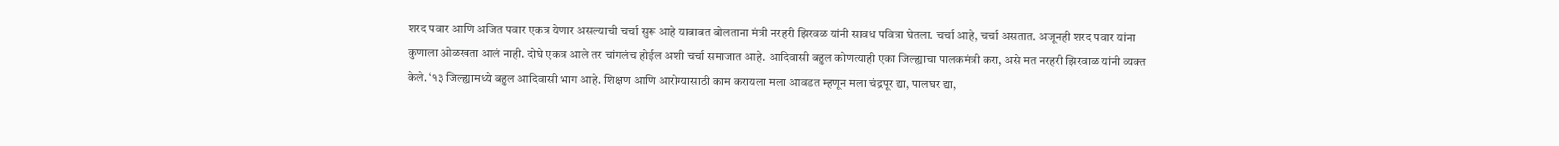शरद पवार आणि अजित पवार एकत्र येणार असल्याची चर्चा सुरू आहे याबाबत बोलताना मंत्री नरहरी झिरवळ यांनी सावध पवित्रा घेतला. चर्चा आहे, चर्चा असतात. अजूनही शरद पवार यांना कुणाला ओळखता आलं नाही. दोघे एकत्र आले तर चांगलंच होईल अशी चर्चा समाजात आहे. आदिवासी बहुल कोणत्याही एका जिल्ह्याचा पालकमंत्री करा, असे मत नरहरी झिरवाळ यांनी व्यक्त केले. ‘१३ जिल्ह्यामध्ये बहुल आदिवासी भाग आहे. शिक्षण आणि आरोग्यासाठी काम करायला मला आवडत म्हणून मला चंद्रपूर द्या, पालघर द्या,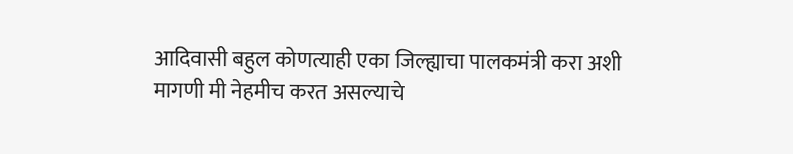आदिवासी बहुल कोणत्याही एका जिल्ह्याचा पालकमंत्री करा अशी मागणी मी नेहमीच करत असल्याचे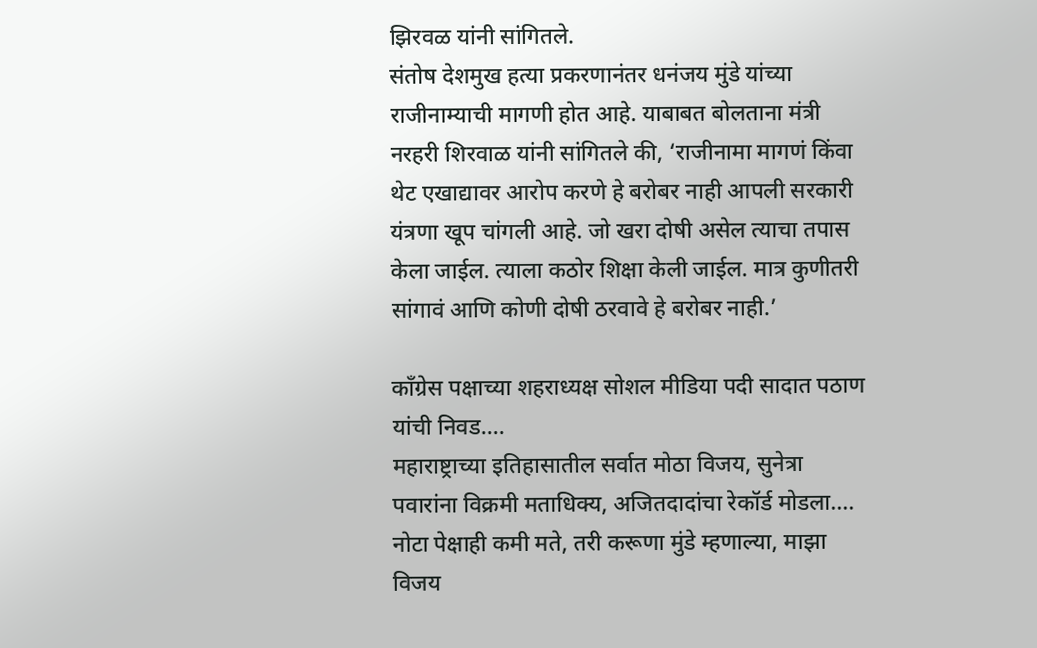झिरवळ यांनी सांगितले.
संतोष देशमुख हत्या प्रकरणानंतर धनंजय मुंडे यांच्या राजीनाम्याची मागणी होत आहे. याबाबत बोलताना मंत्री नरहरी शिरवाळ यांनी सांगितले की, ‘राजीनामा मागणं किंवा थेट एखाद्यावर आरोप करणे हे बरोबर नाही आपली सरकारी यंत्रणा खूप चांगली आहे. जो खरा दोषी असेल त्याचा तपास केला जाईल. त्याला कठोर शिक्षा केली जाईल. मात्र कुणीतरी सांगावं आणि कोणी दोषी ठरवावे हे बरोबर नाही.’

काँग्रेस पक्षाच्या शहराध्यक्ष सोशल मीडिया पदी सादात पठाण यांची निवड….
महाराष्ट्राच्या इतिहासातील सर्वात मोठा विजय, सुनेत्रा पवारांना विक्रमी मताधिक्य, अजितदादांचा रेकॉर्ड मोडला….
नोटा पेक्षाही कमी मते, तरी करूणा मुंडे म्हणाल्या, माझा विजय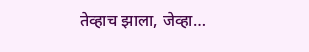तेव्हाच झाला, जेव्हा…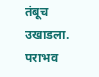तंबूच उखाडला. पराभव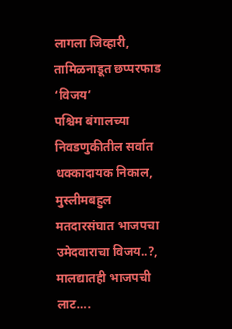लागला जिव्हारी, तामिळनाडूत छप्परफाड ‘विजय’
पश्चिम बंगालच्या निवडणुकीतील सर्वात धक्कादायक निकाल, मुस्लीमबहुल मतदारसंघात भाजपचा उमेदवाराचा विजय..?, मालद्यातही भाजपची लाट….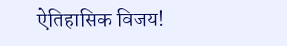ऐतिहासिक विजय!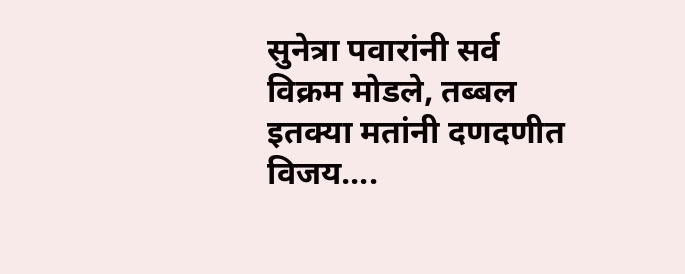सुनेत्रा पवारांनी सर्व विक्रम मोडले, तब्बल इतक्या मतांनी दणदणीत विजय….